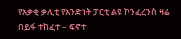የአቃቂ ቃሊቲ የአንድነት ፓርቲ ልዩ ኮንፈረንስ ዛሬ በይፋ ተከፈተ – ፍኖተ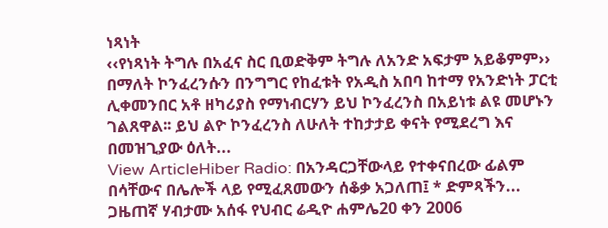ነጻነት
‹‹የነጻነት ትግሉ በአፈና ስር ቢወድቅም ትግሉ ለአንድ አፍታም አይቆምም›› በማለት ኮንፈረንሱን በንግግር የከፈቱት የአዲስ አበባ ከተማ የአንድነት ፓርቲ ሊቀመንበር አቶ ዘካሪያስ የማነብርሃን ይህ ኮንፈረንስ በአይነቱ ልዩ መሆኑን ገልጸዋል፡፡ ይህ ልዮ ኮንፈረንስ ለሁለት ተከታታይ ቀናት የሚደረግ እና በመዝጊያው ዕለት...
View ArticleHiber Radio: በአንዳርጋቸውላይ የተቀናበረው ፊልም በሳቸውና በሌሎች ላይ የሚፈጸመውን ሰቆቃ አጋለጠ፤ * ድምጻችን...
ጋዜጠኛ ሃብታሙ አሰፋ የህብር ሬዲዮ ሐምሌ20 ቀን 2006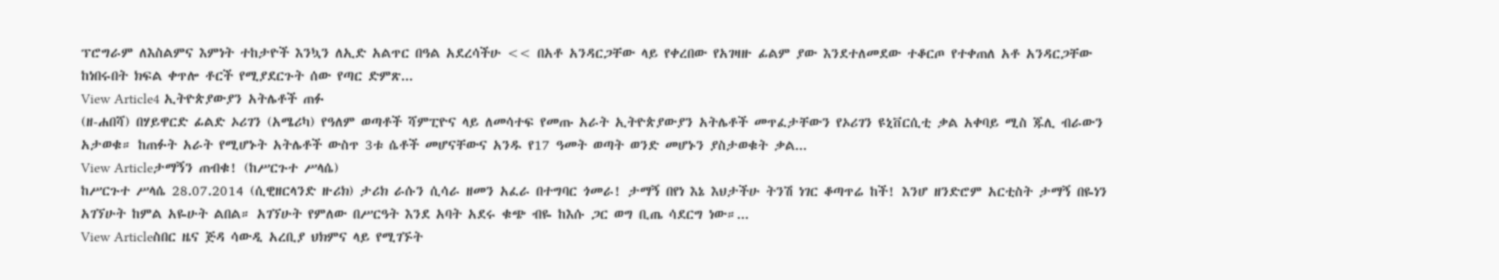ፕሮግራም ለእስልምና እምነት ተከታዮች እንኳን ለኢድ አልጥር በዓል አደረሳችሁ << በአቶ አንዳርጋቸው ላይ የቀረበው የአገዛዙ ፊልም ያው እንደተለመደው ተቆርጦ የተቀጠለ አቶ አንዳርጋቸው ከነበሩበት ክፍል ቀጥሎ ቶርች የሚያደርጉት ሰው የጣር ድምጽ...
View Article4 ኢትዮጵያውያን አትሌቶች ጠፉ
(ዘ-ሐበሻ) በሃይዋርድ ፊልድ ኦሪገን (አሜሪካ) የዓለም ወጣቶች ሻምፒዮና ላይ ለመሳተፍ የመጡ አራት ኢትዮጵያውያን አትሌቶች መጥፈታቸውን የኦሪገን ዩኒቨርሲቲ ቃል አቀባይ ሚስ ጁሊ ብራውን አታወቁ። ከጠፉት አራት የሚሆኑት አትሌቶች ውስጥ 3ቱ ሴቶች መሆናቸውና አንዱ የ17 ዓመት ወጣት ወንድ መሆኑን ያስታወቁት ቃል...
View Articleታማኝን ጠብቁ! (ከሥርጉተ ሥላሴ)
ከሥርጉተ ሥላሴ 28.07.2014 (ሲዊዘርላንድ ዙሪክ) ታሪክ ራሱን ሲሳራ ዘመን አፈራ በተግባር ጎመራ! ታማኝ በየነ እኔ እህታችሁ ትንሽ ነገር ቆጣጥሬ ከች! እንሆ ዘንድሮም አርቲስት ታማኝ በዬነን አገኘሁት ከምል አዬሁት ልበል። አገኘሁት የምለው በሥርዓት እንደ አባት አደሩ ቁጭ ብዬ ከእሱ ጋር ወግ ቢጤ ሳደርግ ነው።...
View Articleስበር ዜና ጅዳ ሳውዲ አረቢያ ህክምና ላይ የሚገኙት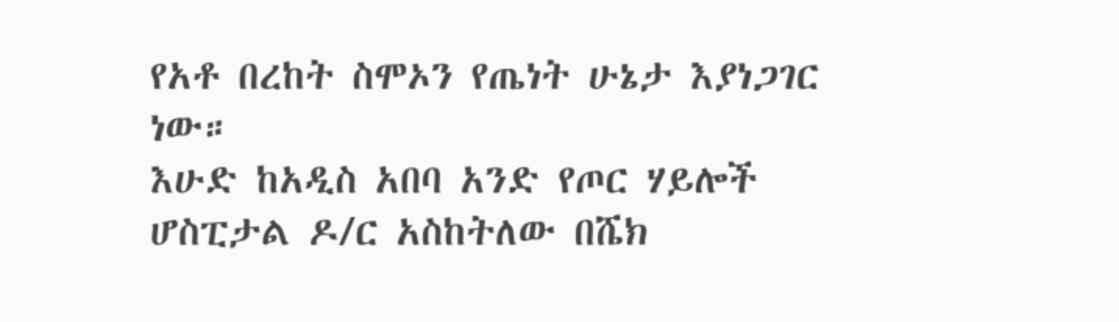የአቶ በረከት ስሞኦን የጤነት ሁኔታ እያነጋገር ነው።
እሁድ ከአዲስ አበባ አንድ የጦር ሃይሎች ሆስፒታል ዶ/ር አስከትለው በሼክ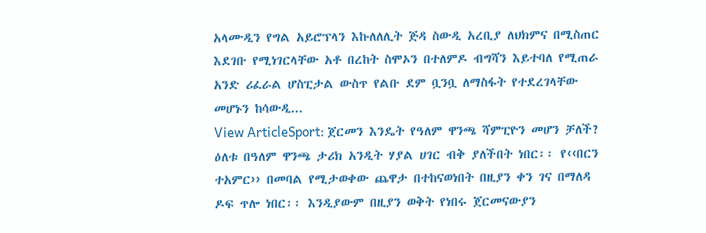አላሙዲን የግል አይሮፕላን እኩለለሊት ጅዳ ስውዲ አረቢያ ለህክምና በሚስጠር እደገቡ የሚነገርላቸው አቶ በረከት ስሞኦን በተለምዶ ብግሻን እይተባለ የሚጠራ አንድ ሪፈራል ሆስፒታል ውስጥ የልቡ ደም ቧንቧ ለማስፋት የተደረገላቸው መሆኑን ከሳውዲ...
View ArticleSport: ጀርመን እንዴት የዓለም ዋንጫ ሻምፒዮን መሆን ቻለች?
ዕለቱ በዓለም ዋንጫ ታሪክ አንዲት ሃያል ሀገር ብቅ ያለችበት ነበር፡፡ የ‹‹በርን ተአምር›› በመባል የሚታወቀው ጨዋታ በተከናወነበት በዚያን ቀን ገና በማለዳ ዶፍ ጥሎ ነበር፡፡ እንዲያውም በዚያን ወቅት የነበሩ ጀርመናውያን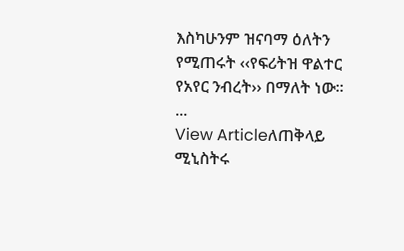እስካሁንም ዝናባማ ዕለትን የሚጠሩት ‹‹የፍሪትዝ ዋልተር የአየር ንብረት›› በማለት ነው፡፡...
View Articleለጠቅላይ ሚኒስትሩ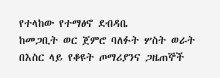የተላከው የተማፅኖ ደብዳቤ
ከመጋቢት ወር ጀምሮ ባለፉት ሦስት ወራት በእስር ላይ የቆዩት ጦማሪያንና ጋዜጠኞች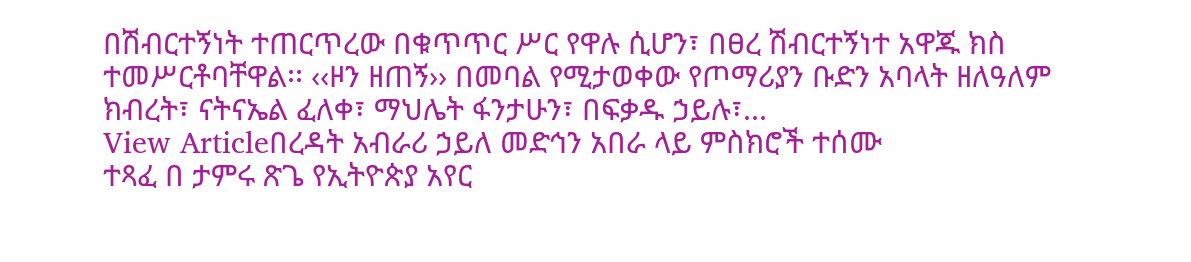በሽብርተኝነት ተጠርጥረው በቁጥጥር ሥር የዋሉ ሲሆን፣ በፀረ ሽብርተኝነተ አዋጁ ክስ ተመሥርቶባቸዋል፡፡ ‹‹ዞን ዘጠኝ›› በመባል የሚታወቀው የጦማሪያን ቡድን አባላት ዘለዓለም ክብረት፣ ናትናኤል ፈለቀ፣ ማህሌት ፋንታሁን፣ በፍቃዱ ኃይሉ፣...
View Articleበረዳት አብራሪ ኃይለ መድኅን አበራ ላይ ምስክሮች ተሰሙ
ተጻፈ በ ታምሩ ጽጌ የኢትዮጵያ አየር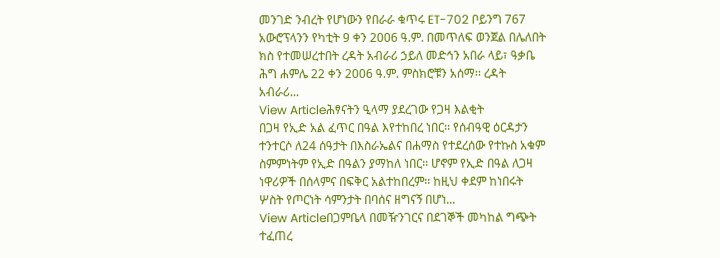መንገድ ንብረት የሆነውን የበራራ ቁጥሩ ET-702 ቦይንግ 767 አውሮፕላንን የካቲት 9 ቀን 2006 ዓ.ም. በመጥለፍ ወንጀል በሌለበት ክስ የተመሠረተበት ረዳት አብራሪ ኃይለ መድኅን አበራ ላይ፣ ዓቃቤ ሕግ ሐምሌ 22 ቀን 2006 ዓ.ም. ምስክሮቹን አሰማ፡፡ ረዳት አብራሪ...
View Articleሕፃናትን ዒላማ ያደረገው የጋዛ እልቂት
በጋዛ የኢድ አል ፈጥር በዓል እየተከበረ ነበር፡፡ የሰብዓዊ ዕርዳታን ተንተርሶ ለ24 ሰዓታት በእስራኤልና በሐማስ የተደረሰው የተኩስ አቁም ስምምነትም የኢድ በዓልን ያማከለ ነበር፡፡ ሆኖም የኢድ በዓል ለጋዛ ነዋሪዎች በሰላምና በፍቅር አልተከበረም፡፡ ከዚህ ቀደም ከነበሩት ሦስት የጦርነት ሳምንታት በባሰና ዘግናኝ በሆነ...
View Articleበጋምቤላ በመዥንገርና በደገኞች መካከል ግጭት ተፈጠረ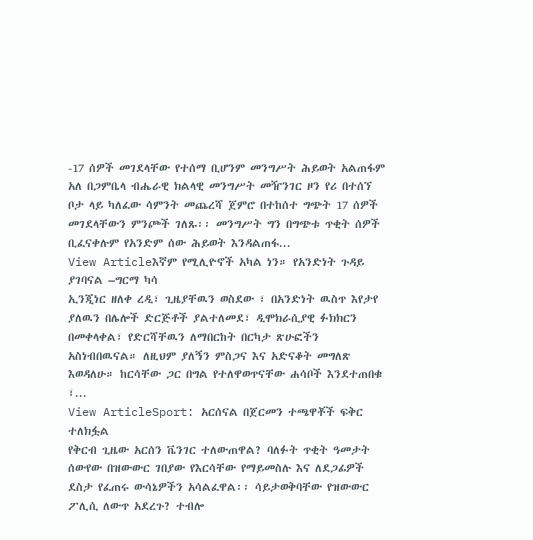-17 ሰዎች መገደላቸው የተሰማ ቢሆንም መንግሥት ሕይወት አልጠፋም አለ በጋምቤላ ብሔራዊ ክልላዊ መንግሥት መዥንገር ዞን የሪ በተሰኘ ቦታ ላይ ካለፈው ሳምንት መጨረሻ ጀምሮ በተከሰተ ግጭት 17 ሰዎች መገደላቸውን ምንጮች ገለጹ፡፡ መንግሥት ግን በግጭቱ ጥቂት ሰዎች ቢፈናቀሉም የአንድም ሰው ሕይወት እንዳልጠፋ...
View Articleእኛም የሚሊዮኖች አካል ነን። የአንድነት ጉዳይ ያገባናል –ግርማ ካሳ
ኢንጂነር ዘለቀ ረዲ፣ ጊዜያቸዉን ወስደው ፣ በአንድነት ዉስጥ እየታየ ያለዉን በሌሎች ድርጅቶች ያልተለመደ፣ ዲሞክራሲያዊ ፉክክርን በመቀላቀል፣ የድርሻቸዉን ለማበርከት በርካታ ጽሁፎችን አስነብበዉናል። ለዚህም ያለኝን ምስጋና እና አድናቆት መግለጽ እወዳለሁ። ከርሳቸው ጋር በግል የተለዋወጥናቸው ሐሳቦች እንደተጠበቁ ፣...
View ArticleSport: አርሰናል በጀርመን ተጫዋቾች ፍቅር ተለክፏል
የቅርብ ጊዜው አርሰን ቬንገር ተለውጠዋል? ባለፉት ጥቂት ዓመታት ሰውየው በዝውውር ገበያው የእርሳቸው የማይመስሉ እና ለደጋፊዎች ደስታ የፈጠሩ ውሳኔዎችን አሳልፈዋል፡፡ ሳይታወቅባቸው የዝውውር ፖሊሲ ለውጥ አደረጉ? ተብሎ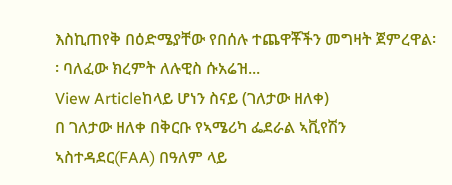እስኪጠየቅ በዕድሜያቸው የበሰሉ ተጨዋቾችን መግዛት ጀምረዋል፡፡ ባለፈው ክረምት ለሉዊስ ሱአሬዝ...
View Articleከላይ ሆነን ስናይ (ገለታው ዘለቀ)
በ ገለታው ዘለቀ በቅርቡ የኣሜሪካ ፌደራል ኣቪየሽን ኣስተዳደር(FAA) በዓለም ላይ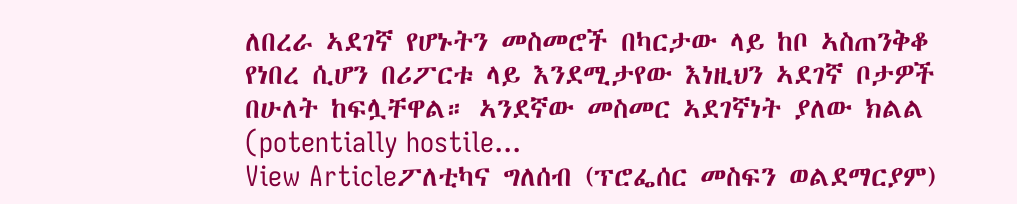ለበረራ ኣደገኛ የሆኑትን መስመሮች በካርታው ላይ ከቦ ኣስጠንቅቆ የነበረ ሲሆን በሪፖርቱ ላይ እንደሚታየው እነዚህን ኣደገኛ ቦታዎች በሁለት ከፍሏቸዋል። ኣንደኛው መስመር ኣደገኛነት ያለው ክልል (potentially hostile...
View Articleፖለቲካና ግለሰብ (ፕሮፌሰር መስፍን ወልደማርያም)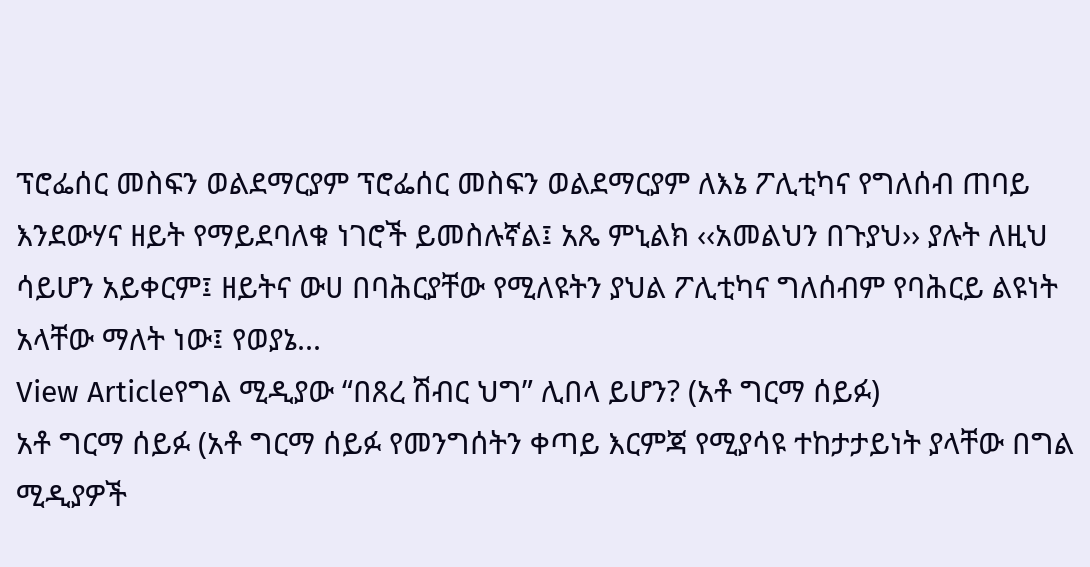ፕሮፌሰር መስፍን ወልደማርያም ፕሮፌሰር መስፍን ወልደማርያም ለእኔ ፖሊቲካና የግለሰብ ጠባይ እንደውሃና ዘይት የማይደባለቁ ነገሮች ይመስሉኛል፤ አጼ ምኒልክ ‹‹አመልህን በጉያህ›› ያሉት ለዚህ ሳይሆን አይቀርም፤ ዘይትና ውሀ በባሕርያቸው የሚለዩትን ያህል ፖሊቲካና ግለሰብም የባሕርይ ልዩነት አላቸው ማለት ነው፤ የወያኔ...
View Articleየግል ሚዲያው “በጸረ ሽብር ህግ” ሊበላ ይሆን? (አቶ ግርማ ሰይፉ)
አቶ ግርማ ሰይፉ (አቶ ግርማ ሰይፉ የመንግሰትን ቀጣይ እርምጃ የሚያሳዩ ተከታታይነት ያላቸው በግል ሚዲያዎች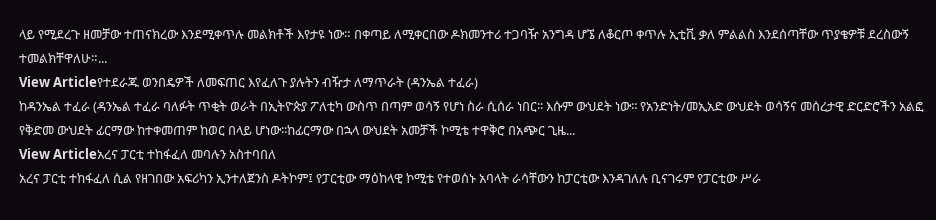ላይ የሚደረጉ ዘመቻው ተጠናክረው እንደሚቀጥሉ መልክቶች እየታዩ ነው። በቀጣይ ለሚቀርበው ዶክመንተሪ ተጋባዥ አንግዳ ሆኜ ለቆርጦ ቀጥሉ ኢቲቪ ቃለ ምልልስ እንደሰጣቸው ጥያቄዎቹ ደረስውኝ ተመልክቸዋለሁ።...
View Articleየተደራጁ ወንበዴዎች ለመፍጠር እየፈለጉ ያሉትን ብዥታ ለማጥራት (ዳንኤል ተፈራ)
ከዳንኤል ተፈራ (ዳንኤል ተፈራ ባለፉት ጥቂት ወራት በኢትዮጵያ ፖለቲካ ውስጥ በጣም ወሳኝ የሆነ ስራ ሲሰራ ነበር፡፡ እሱም ውህደት ነው፡፡ የአንድነት/መኢአድ ውህደት ወሳኝና መሰረታዊ ድርድሮችን አልፎ የቅድመ ውህደት ፊርማው ከተቀመጠም ከወር በላይ ሆነው፡፡ከፊርማው በኋላ ውህደት አመቻች ኮሚቴ ተዋቅሮ በአጭር ጊዜ...
View Articleአረና ፓርቲ ተከፋፈለ መባሉን አስተባበለ
አረና ፓርቲ ተከፋፈለ ሲል የዘገበው አፍሪካን ኢንተለጀንስ ዶትኮም፤ የፓርቲው ማዕከላዊ ኮሚቴ የተወሰኑ አባላት ራሳቸውን ከፓርቲው እንዳገለሉ ቢናገሩም የፓርቲው ሥራ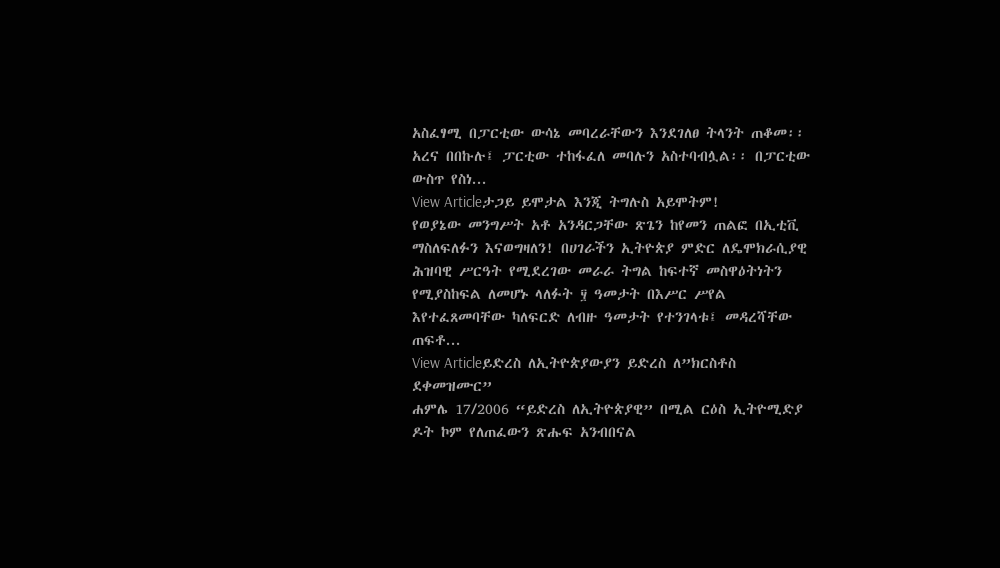አስፈፃሚ በፓርቲው ውሳኔ መባረራቸውን እንደገለፀ ትላንት ጠቆመ፡፡ አረና በበኩሉ፤ ፓርቲው ተከፋፈለ መባሉን አስተባብሏል፡፡ በፓርቲው ውስጥ የስነ...
View Articleታጋይ ይሞታል እንጂ ትግሉስ አይሞትም!
የወያኔው መንግሥት አቶ አንዳርጋቸው ጽጌን ከየመን ጠልፎ በኢቲቪ ማስለፍለፉን እናወግዛለን! በሀገራችን ኢትዮጵያ ምድር ለዴሞክራሲያዊ ሕዝባዊ ሥርዓት የሚደረገው መራራ ትግል ከፍተኛ መስዋዕትነትን የሚያስከፍል ለመሆኑ ላለፉት ፶ ዓመታት በእሥር ሥየል እየተፈጸመባቸው ካለፍርድ ለብዙ ዓመታት የተንገላቱ፤ መዳረሻቸው ጠፍቶ...
View Articleይድረስ ለኢትዮጵያውያን ይድረስ ለ”ክርስቶስ ደቀመዝሙር”
ሐምሌ 17/2006 “ይድረስ ለኢትዮጵያዊ” በሚል ርዕስ ኢትዮሚድያ ዶት ኮም የለጠፈውን ጽሑፍ አንብበናል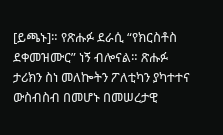[ይጫኑ]። የጽሑፉ ደራሲ “የክርስቶስ ደቀመዝሙር” ነኝ ብሎናል። ጽሑፉ ታሪክን ስነ መለኰትን ፖለቲካን ያካተተና ውስብስብ በመሆኑ በመሠረታዊ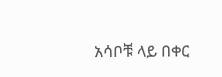አሳቦቹ ላይ በቀር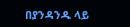በያንዳንዱ ላይ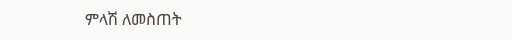ምላሽ ለመስጠት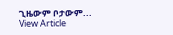ጊዜውም ቦታውም...
View Article